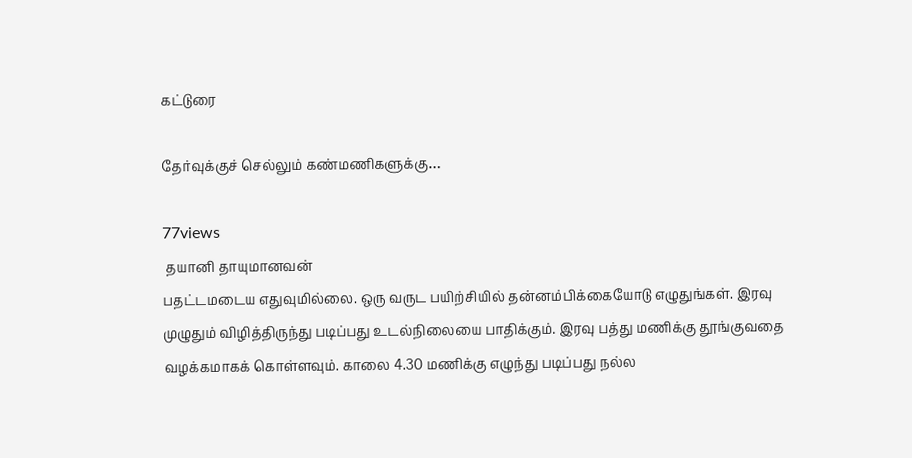கட்டுரை

தேர்வுக்குச் செல்லும் கண்மணிகளுக்கு…

77views
 தயானி தாயுமானவன்
பதட்டமடைய எதுவுமில்லை. ஒரு வருட பயிற்சியில் தன்னம்பிக்கையோடு எழுதுங்கள். இரவு முழுதும் விழித்திருந்து படிப்பது உடல்நிலையை பாதிக்கும். இரவு பத்து மணிக்கு தூங்குவதை வழக்கமாகக் கொள்ளவும். காலை 4.30 மணிக்கு எழுந்து படிப்பது நல்ல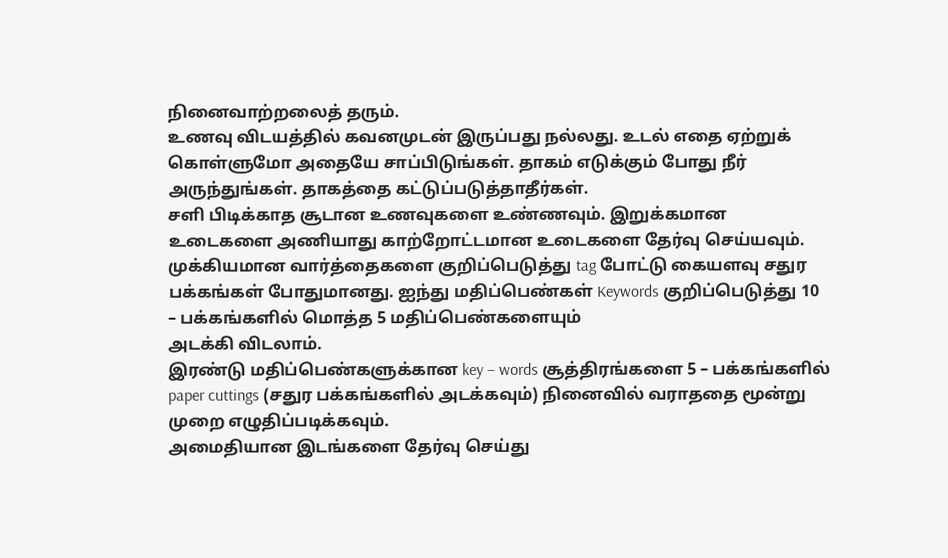நினைவாற்றலைத் தரும்.
உணவு விடயத்தில் கவனமுடன் இருப்பது நல்லது. உடல் எதை ஏற்றுக் கொள்ளுமோ அதையே சாப்பிடுங்கள். தாகம் எடுக்கும் போது நீர் அருந்துங்கள். தாகத்தை கட்டுப்படுத்தாதீர்கள்.
சளி பிடிக்காத சூடான உணவுகளை உண்ணவும். இறுக்கமான உடைகளை அணியாது காற்றோட்டமான உடைகளை தேர்வு செய்யவும்.
முக்கியமான வார்த்தைகளை குறிப்பெடுத்து tag போட்டு கையளவு சதுர பக்கங்கள் போதுமானது. ஐந்து மதிப்பெண்கள் Keywords குறிப்பெடுத்து 10 – பக்கங்களில் மொத்த 5 மதிப்பெண்களையும்
அடக்கி விடலாம்.
இரண்டு மதிப்பெண்களுக்கான key – words சூத்திரங்களை 5 – பக்கங்களில் paper cuttings (சதுர பக்கங்களில் அடக்கவும்) நினைவில் வராததை மூன்று முறை எழுதிப்படிக்கவும்.
அமைதியான இடங்களை தேர்வு செய்து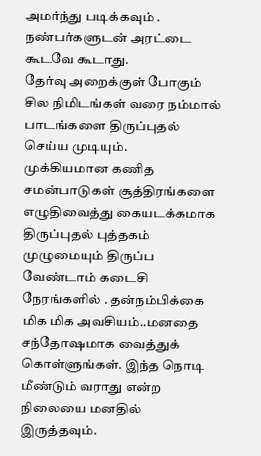அமர்ந்து படிக்கவும் . நண்பர்களுடன் அரட்டை கூடவே கூடாது.
தேர்வு அறைக்குள் போகும் சில நிமிடங்கள் வரை நம்மால் பாடங்களை திருப்புதல் செய்ய முடியும்.
முக்கியமான கணித சமன்பாடுகள் சூத்திரங்களை எழுதிவைத்து கையடக்கமாக திருப்புதல் புத்தகம் முழுமையும் திருப்ப வேண்டாம் கடைசி நேரங்களில் . தன்நம்பிக்கை மிக மிக அவசியம்..மனதை சந்தோஷமாக வைத்துக் கொள்ளுங்கள். இந்த நொடி மீண்டும் வராது என்ற நிலையை மனதில் இருத்தவும்.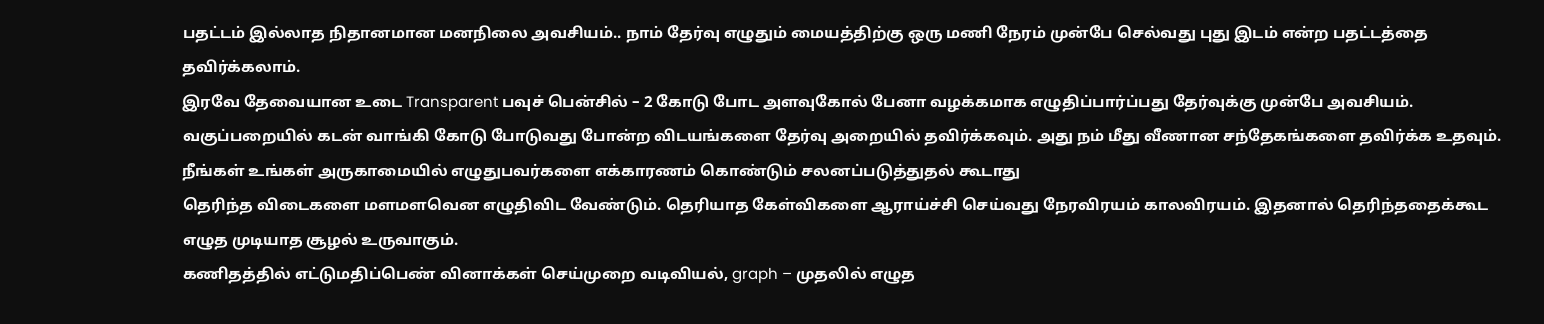பதட்டம் இல்லாத நிதானமான மனநிலை அவசியம்.. நாம் தேர்வு எழுதும் மையத்திற்கு ஒரு மணி நேரம் முன்பே செல்வது புது இடம் என்ற பதட்டத்தை தவிர்க்கலாம்.
இரவே தேவையான உடை Transparent பவுச் பென்சில் – 2 கோடு போட அளவுகோல் பேனா வழக்கமாக எழுதிப்பார்ப்பது தேர்வுக்கு முன்பே அவசியம்.
வகுப்பறையில் கடன் வாங்கி கோடு போடுவது போன்ற விடயங்களை தேர்வு அறையில் தவிர்க்கவும். அது நம் மீது வீணான சந்தேகங்களை தவிர்க்க உதவும். நீங்கள் உங்கள் அருகாமையில் எழுதுபவர்களை எக்காரணம் கொண்டும் சலனப்படுத்துதல் கூடாது
தெரிந்த விடைகளை மளமளவென எழுதிவிட வேண்டும். தெரியாத கேள்விகளை ஆராய்ச்சி செய்வது நேரவிரயம் காலவிரயம். இதனால் தெரிந்ததைக்கூட எழுத முடியாத சூழல் உருவாகும்.
கணிதத்தில் எட்டுமதிப்பெண் வினாக்கள் செய்முறை வடிவியல், graph – முதலில் எழுத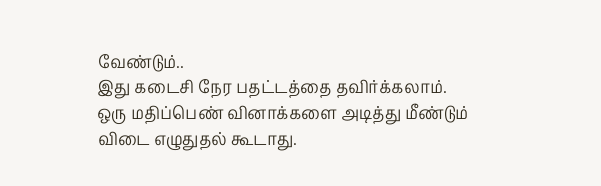வேண்டும்..
இது கடைசி நேர பதட்டத்தை தவிர்க்கலாம்.
ஒரு மதிப்பெண் வினாக்களை அடித்து மீண்டும் விடை எழுதுதல் கூடாது.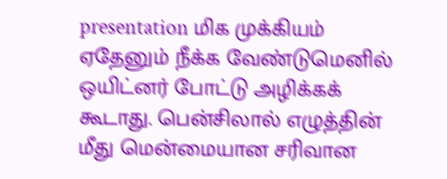presentation மிக முக்கியம்
ஏதேனும் நீக்க வேண்டுமெனில் ஒயிட்னர் போட்டு அழிக்கக் கூடாது. பென்சிலால் எழுத்தின் மீது மென்மையான சரிவான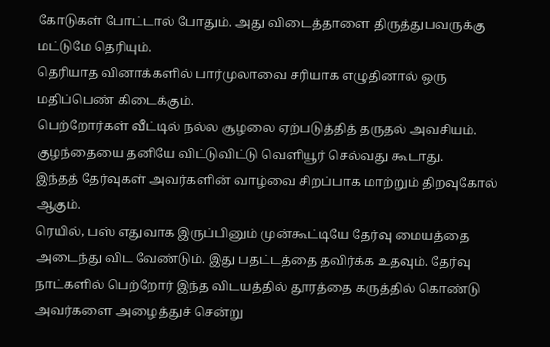கோடுகள் போட்டால் போதும். அது விடைத்தாளை திருத்துபவருக்கு மட்டுமே தெரியும்.
தெரியாத வினாக்களில் பார்முலாவை சரியாக எழுதினால் ஒரு மதிப்பெண் கிடைக்கும்.
பெற்றோர்கள் வீட்டில் நல்ல சூழலை ஏற்படுத்தித் தருதல் அவசியம். குழந்தையை தனியே விட்டுவிட்டு வெளியூர் செல்வது கூடாது.
இந்தத் தேர்வுகள் அவர்களின் வாழ்வை சிறப்பாக மாற்றும் திறவுகோல் ஆகும்.
ரெயில், பஸ் எதுவாக இருப்பினும் முன்கூட்டியே தேர்வு மையத்தை அடைந்து விட வேண்டும். இது பதட்டத்தை தவிர்க்க உதவும். தேர்வு நாட்களில் பெற்றோர் இந்த விடயத்தில் தூரத்தை கருத்தில் கொண்டு அவர்களை அழைத்துச் சென்று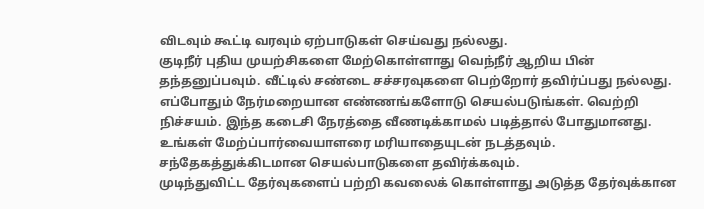விடவும் கூட்டி வரவும் ஏற்பாடுகள் செய்வது நல்லது.
குடிநீர் புதிய முயற்சிகளை மேற்கொள்ளாது வெந்நீர் ஆறிய பின் தந்தனுப்பவும். வீட்டில் சண்டை சச்சரவுகளை பெற்றோர் தவிர்ப்பது நல்லது.
எப்போதும் நேர்மறையான எண்ணங்களோடு செயல்படுங்கள். வெற்றி நிச்சயம். இந்த கடைசி நேரத்தை வீணடிக்காமல் படித்தால் போதுமானது.
உங்கள் மேற்ப்பார்வையாளரை மரியாதையுடன் நடத்தவும். சந்தேகத்துக்கிடமான செயல்பாடுகளை தவிர்க்கவும்.
முடிந்துவிட்ட தேர்வுகளைப் பற்றி கவலைக் கொள்ளாது அடுத்த தேர்வுக்கான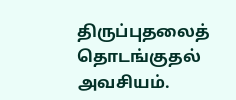திருப்புதலைத் தொடங்குதல் அவசியம்.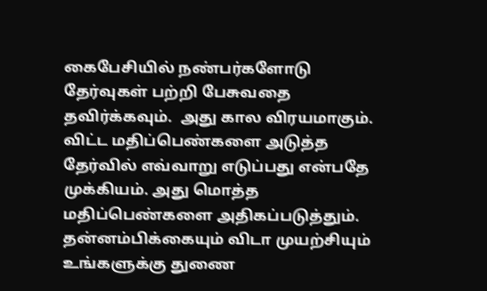கைபேசியில் நண்பர்களோடு தேர்வுகள் பற்றி பேசுவதை தவிர்க்கவும்.  அது கால விரயமாகும். விட்ட மதிப்பெண்களை அடுத்த தேர்வில் எவ்வாறு எடுப்பது என்பதே முக்கியம். அது மொத்த மதிப்பெண்களை அதிகப்படுத்தும்.
தன்னம்பிக்கையும் விடா முயற்சியும் உங்களுக்கு துணை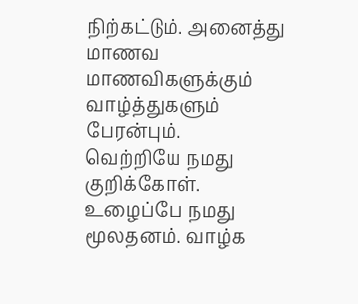நிற்கட்டும். அனைத்து மாணவ மாணவிகளுக்கும் வாழ்த்துகளும் பேரன்பும்.
வெற்றியே நமது குறிக்கோள். உழைப்பே நமது மூலதனம். வாழ்க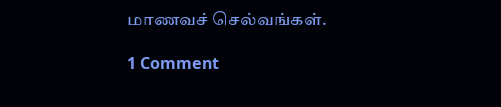மாணவச் செல்வங்கள்.

1 Comment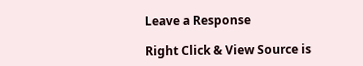Leave a Response

Right Click & View Source is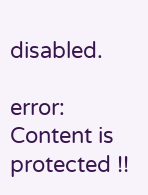disabled.

error: Content is protected !!